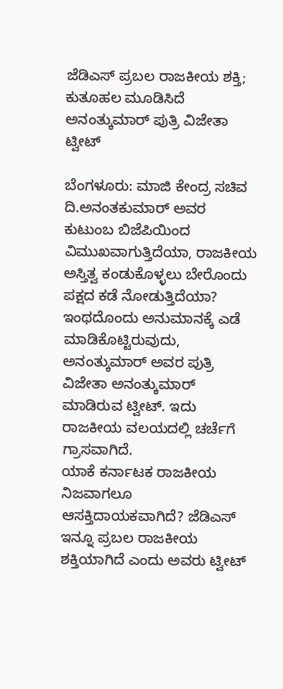ಜೆಡಿಎಸ್ ಪ್ರಬಲ ರಾಜಕೀಯ ಶಕ್ತಿ; ಕುತೂಹಲ ಮೂಡಿಸಿದೆ ಅನಂತ್ಕುಮಾರ್ ಪುತ್ರಿ ವಿಜೇತಾ ಟ್ವೀಟ್

ಬೆಂಗಳೂರು: ಮಾಜಿ ಕೇಂದ್ರ ಸಚಿವ ದಿ.ಅನಂತಕುಮಾರ್ ಅವರ ಕುಟುಂಬ ಬಿಜೆಪಿಯಿಂದ ವಿಮುಖವಾಗುತ್ತಿದೆಯಾ, ರಾಜಕೀಯ ಅಸ್ತಿತ್ವ ಕಂಡುಕೊಳ್ಳಲು ಬೇರೊಂದು ಪಕ್ಷದ ಕಡೆ ನೋಡುತ್ತಿದೆಯಾ?
ಇಂಥದೊಂದು ಅನುಮಾನಕ್ಕೆ ಎಡೆ ಮಾಡಿಕೊಟ್ಟಿರುವುದು, ಅನಂತ್ಕುಮಾರ್ ಅವರ ಪುತ್ರಿ ವಿಜೇತಾ ಅನಂತ್ಕುಮಾರ್ ಮಾಡಿರುವ ಟ್ವೀಟ್. ಇದು ರಾಜಕೀಯ ವಲಯದಲ್ಲಿ ಚರ್ಚೆಗೆ ಗ್ರಾಸವಾಗಿದೆ.
ಯಾಕೆ ಕರ್ನಾಟಕ ರಾಜಕೀಯ ನಿಜವಾಗಲೂ ಆಸಕ್ತಿದಾಯಕವಾಗಿದೆ? ಜೆಡಿಎಸ್ ಇನ್ನೂ ಪ್ರಬಲ ರಾಜಕೀಯ ಶಕ್ತಿಯಾಗಿದೆ ಎಂದು ಅವರು ಟ್ವೀಟ್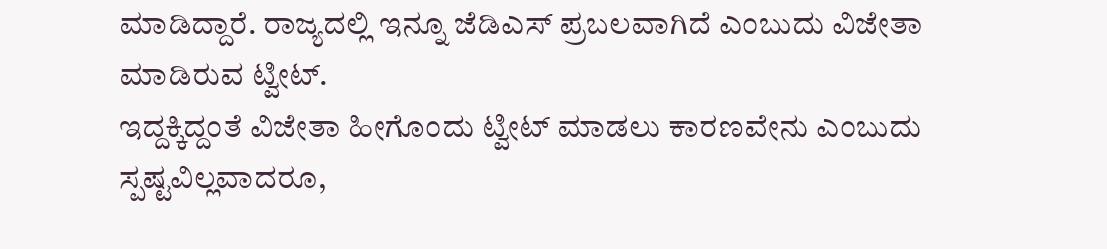ಮಾಡಿದ್ದಾರೆ. ರಾಜ್ಯದಲ್ಲಿ ಇನ್ನೂ ಜೆಡಿಎಸ್ ಪ್ರಬಲವಾಗಿದೆ ಎಂಬುದು ವಿಜೇತಾ ಮಾಡಿರುವ ಟ್ವೀಟ್.
ಇದ್ದಕ್ಕಿದ್ದಂತೆ ವಿಜೇತಾ ಹೀಗೊಂದು ಟ್ವೀಟ್ ಮಾಡಲು ಕಾರಣವೇನು ಎಂಬುದು ಸ್ಪಷ್ಟವಿಲ್ಲವಾದರೂ,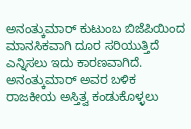ಅನಂತ್ಕುಮಾರ್ ಕುಟುಂಬ ಬಿಜೆಪಿಯಿಂದ ಮಾನಸಿಕವಾಗಿ ದೂರ ಸರಿಯುತ್ತಿದೆ ಎನ್ನಿಸಲು ಇದು ಕಾರಣವಾಗಿದೆ. ಅನಂತ್ಕುಮಾರ್ ಅವರ ಬಳಿಕ ರಾಜಕೀಯ ಅಸ್ತಿತ್ವ ಕಂಡುಕೊಳ್ಳಲು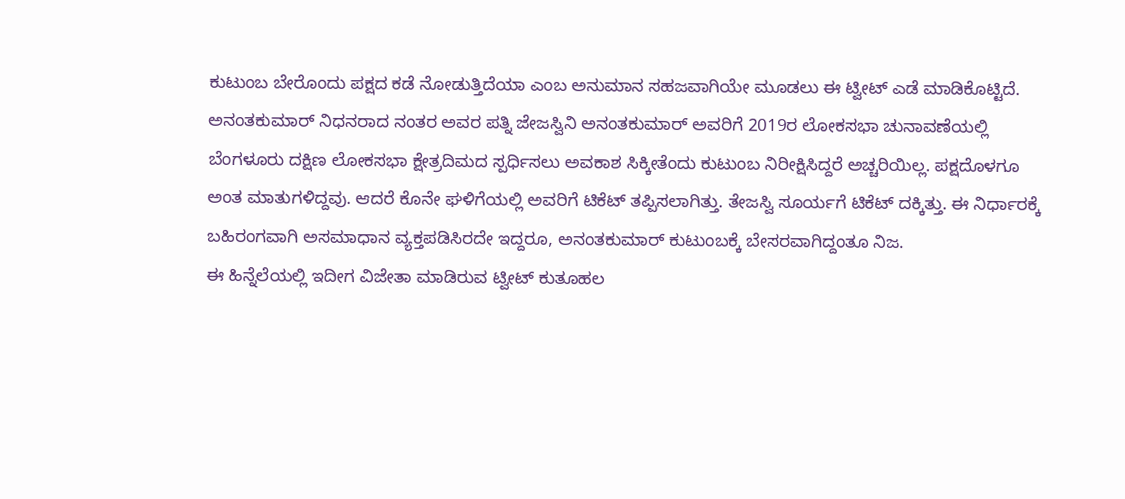ಕುಟುಂಬ ಬೇರೊಂದು ಪಕ್ಷದ ಕಡೆ ನೋಡುತ್ತಿದೆಯಾ ಎಂಬ ಅನುಮಾನ ಸಹಜವಾಗಿಯೇ ಮೂಡಲು ಈ ಟ್ವೀಟ್ ಎಡೆ ಮಾಡಿಕೊಟ್ಟಿದೆ.
ಅನಂತಕುಮಾರ್ ನಿಧನರಾದ ನಂತರ ಅವರ ಪತ್ನಿ ಜೇಜಸ್ವಿನಿ ಅನಂತಕುಮಾರ್ ಅವರಿಗೆ 2019ರ ಲೋಕಸಭಾ ಚುನಾವಣೆಯಲ್ಲಿ ಬೆಂಗಳೂರು ದಕ್ಷಿಣ ಲೋಕಸಭಾ ಕ್ಷೇತ್ರದಿಮದ ಸ್ಪರ್ಧಿಸಲು ಅವಕಾಶ ಸಿಕ್ಕೀತೆಂದು ಕುಟುಂಬ ನಿರೀಕ್ಷಿಸಿದ್ದರೆ ಅಚ್ಚರಿಯಿಲ್ಲ. ಪಕ್ಷದೊಳಗೂ ಅಂತ ಮಾತುಗಳಿದ್ದವು. ಆದರೆ ಕೊನೇ ಘಳಿಗೆಯಲ್ಲಿ ಅವರಿಗೆ ಟಿಕೆಟ್ ತಪ್ಪಿಸಲಾಗಿತ್ತು. ತೇಜಸ್ವಿ ಸೂರ್ಯಗೆ ಟಿಕೆಟ್ ದಕ್ಕಿತ್ತು. ಈ ನಿರ್ಧಾರಕ್ಕೆ ಬಹಿರಂಗವಾಗಿ ಅಸಮಾಧಾನ ವ್ಯಕ್ತಪಡಿಸಿರದೇ ಇದ್ದರೂ, ಅನಂತಕುಮಾರ್ ಕುಟುಂಬಕ್ಕೆ ಬೇಸರವಾಗಿದ್ದಂತೂ ನಿಜ.
ಈ ಹಿನ್ನೆಲೆಯಲ್ಲಿ ಇದೀಗ ವಿಜೇತಾ ಮಾಡಿರುವ ಟ್ವೀಟ್ ಕುತೂಹಲ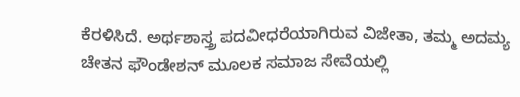ಕೆರಳಿಸಿದೆ. ಅರ್ಥಶಾಸ್ತ್ರ ಪದವೀಧರೆಯಾಗಿರುವ ವಿಜೇತಾ, ತಮ್ಮ ಅದಮ್ಯ ಚೇತನ ಫೌಂಡೇಶನ್ ಮೂಲಕ ಸಮಾಜ ಸೇವೆಯಲ್ಲಿ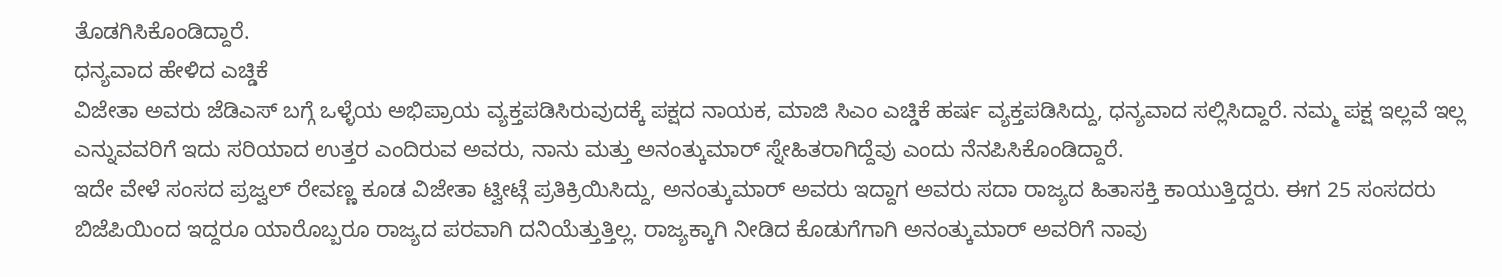ತೊಡಗಿಸಿಕೊಂಡಿದ್ದಾರೆ.
ಧನ್ಯವಾದ ಹೇಳಿದ ಎಚ್ಡಿಕೆ
ವಿಜೇತಾ ಅವರು ಜೆಡಿಎಸ್ ಬಗ್ಗೆ ಒಳ್ಳೆಯ ಅಭಿಪ್ರಾಯ ವ್ಯಕ್ತಪಡಿಸಿರುವುದಕ್ಕೆ ಪಕ್ಷದ ನಾಯಕ, ಮಾಜಿ ಸಿಎಂ ಎಚ್ಡಿಕೆ ಹರ್ಷ ವ್ಯಕ್ತಪಡಿಸಿದ್ದು, ಧನ್ಯವಾದ ಸಲ್ಲಿಸಿದ್ದಾರೆ. ನಮ್ಮ ಪಕ್ಷ ಇಲ್ಲವೆ ಇಲ್ಲ ಎನ್ನುವವರಿಗೆ ಇದು ಸರಿಯಾದ ಉತ್ತರ ಎಂದಿರುವ ಅವರು, ನಾನು ಮತ್ತು ಅನಂತ್ಕುಮಾರ್ ಸ್ನೇಹಿತರಾಗಿದ್ದೆವು ಎಂದು ನೆನಪಿಸಿಕೊಂಡಿದ್ದಾರೆ.
ಇದೇ ವೇಳೆ ಸಂಸದ ಪ್ರಜ್ವಲ್ ರೇವಣ್ಣ ಕೂಡ ವಿಜೇತಾ ಟ್ವೀಟ್ಗೆ ಪ್ರತಿಕ್ರಿಯಿಸಿದ್ದು, ಅನಂತ್ಕುಮಾರ್ ಅವರು ಇದ್ದಾಗ ಅವರು ಸದಾ ರಾಜ್ಯದ ಹಿತಾಸಕ್ತಿ ಕಾಯುತ್ತಿದ್ದರು. ಈಗ 25 ಸಂಸದರು ಬಿಜೆಪಿಯಿಂದ ಇದ್ದರೂ ಯಾರೊಬ್ಬರೂ ರಾಜ್ಯದ ಪರವಾಗಿ ದನಿಯೆತ್ತುತ್ತಿಲ್ಲ. ರಾಜ್ಯಕ್ಕಾಗಿ ನೀಡಿದ ಕೊಡುಗೆಗಾಗಿ ಅನಂತ್ಕುಮಾರ್ ಅವರಿಗೆ ನಾವು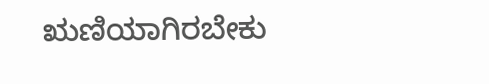ಋಣಿಯಾಗಿರಬೇಕು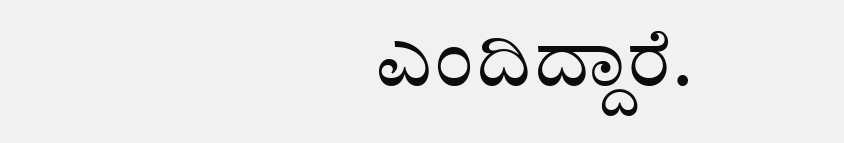ಎಂದಿದ್ದಾರೆ.